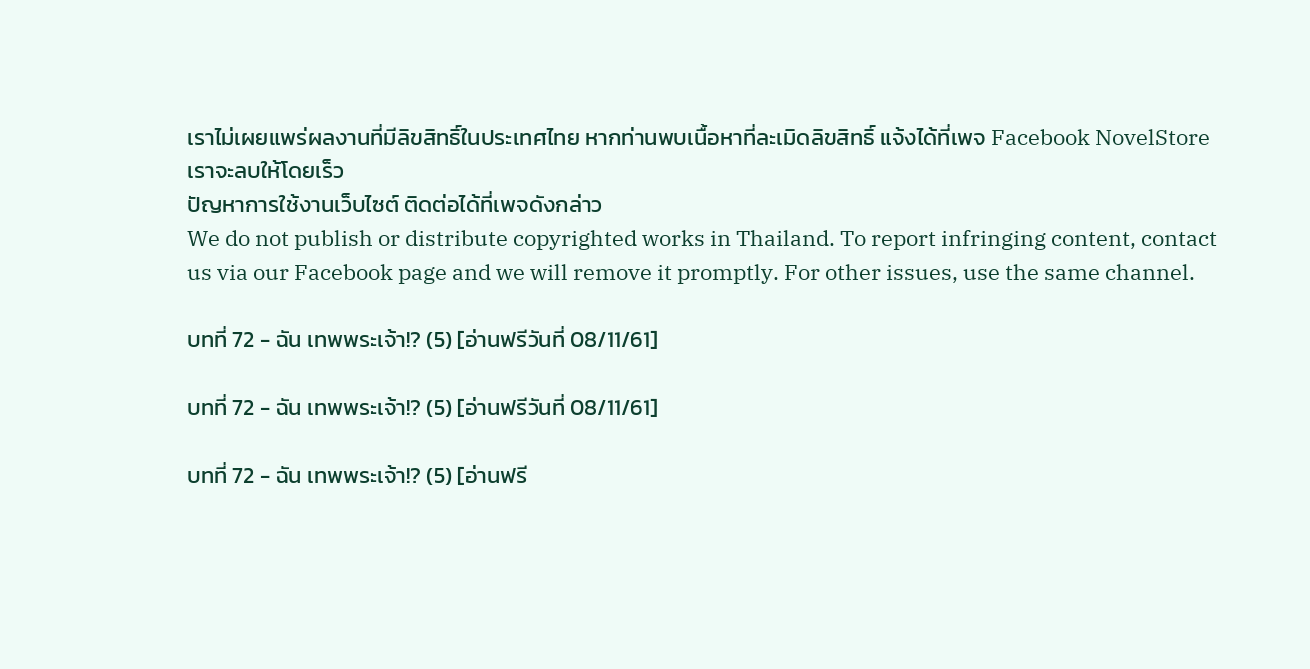เราไม่เผยแพร่ผลงานที่มีลิขสิทธิ์ในประเทศไทย หากท่านพบเนื้อหาที่ละเมิดลิขสิทธิ์ แจ้งได้ที่เพจ Facebook NovelStore เราจะลบให้โดยเร็ว
ปัญหาการใช้งานเว็บไซต์ ติดต่อได้ที่เพจดังกล่าว
We do not publish or distribute copyrighted works in Thailand. To report infringing content, contact us via our Facebook page and we will remove it promptly. For other issues, use the same channel.

บทที่ 72 - ฉัน เทพพระเจ้า!? (5) [อ่านฟรีวันที่ 08/11/61]

บทที่ 72 - ฉัน เทพพระเจ้า!? (5) [อ่านฟรีวันที่ 08/11/61]

บทที่ 72 - ฉัน เทพพระเจ้า!? (5) [อ่านฟรี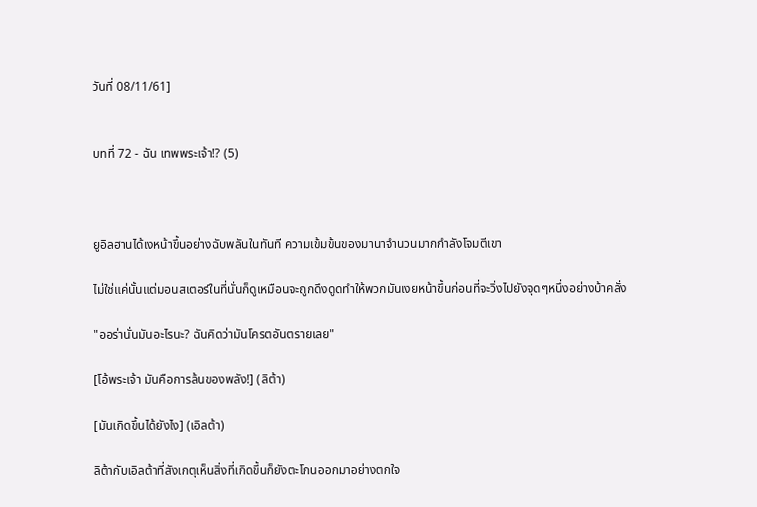วันที่ 08/11/61]


บทที่ 72 - ฉัน เทพพระเจ้า!? (5)



ยูอิลฮานได้เงหน้าขึ้นอย่างฉับพลันในทันที ความเข้มข้นของมานาจำนวนมากกำลังโจมตีเขา

ไม่ใช่แค่นั้นแต่มอนสเตอร์ในที่นั่นก็ดูเหมือนจะถูกดึงดูดทำให้พวกมันเงยหน้าขึ้นก่อนที่จะวิ่งไปยังจุดๆหนึ่งอย่างบ้าคลั่ง

"ออร่านั่นมันอะไรนะ? ฉันคิดว่ามันโครตอันตรายเลย"

[โอ้พระเจ้า มันคือการล้นของพลัง!] (ลิต้า)

[มันเกิดขึ้นได้ยังไง] (เอิลต้า)

ลิต้ากับเอิลต้าที่สังเกตุเห็นสิ่งที่เกิดขึ้นก็ยังตะโกนออกมาอย่างตกใจ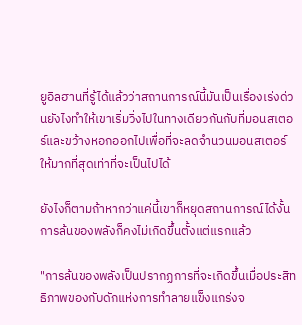ยูอิลฮานที่รู้ได้แล้วว่าสถานการณ์นี้มันเป็นเรื่องเร่งด่วนยังไงทำให้เขาเริ่มวิ่งไปในทางเดียวกันกับที่มอนสเตอร์และขว้างหอกออกไปเพื่อที่จะลดจำนวนมอนสเตอร์ให้มากที่สุดเท่าที่จะเป็นไปได้

ยังไงก็ตามถ้าหากว่าแค่นี้เขาก็หยุดสถานการณ์ได้งั้นการล้นของพลังก็คงไม่เกิดขึ้นตั้งแต่แรกแล้ว

"การล้นของพลังเป็นปรากฏการที่จะเกิดขึ้นเมื่อประสิทธิภาพของกับดักแห่งการทำลายแข็งแกร่งจ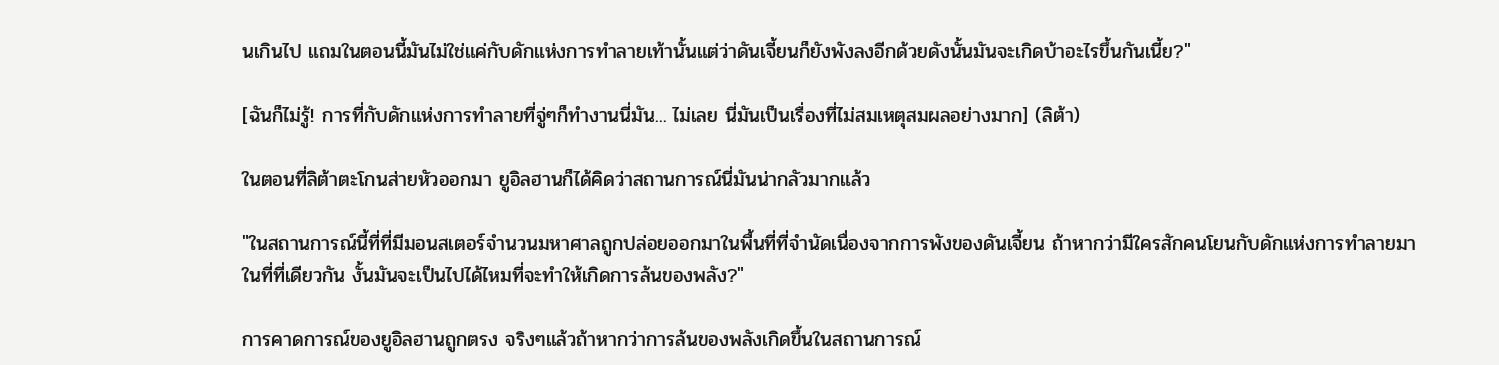นเกินไป แถมในตอนนี้มันไม่ใช่แค่กับดักแห่งการทำลายเท้านั้นแต่ว่าดันเจี้ยนก็ยังพังลงอีกด้วยดังนั้นมันจะเกิดบ้าอะไรขึ้นกันเนี้ย?"

[ฉันก็ไม่รู้! การที่กับดักแห่งการทำลายที่จู่ๆก็ทำงานนี่มัน... ไม่เลย นี่มันเป็นเรื่องที่ไม่สมเหตุสมผลอย่างมาก] (ลิต้า)

ในตอนที่ลิต้าตะโกนส่ายหัวออกมา ยูอิลฮานก็ได้คิดว่าสถานการณ์นี่มันน่ากลัวมากแล้ว

"ในสถานการณ์นี้ที่ที่มีมอนสเตอร์จำนวนมหาศาลถูกปล่อยออกมาในพื้นที่ที่จำนัดเนื่องจากการพังของดันเจี้ยน ถ้าหากว่ามีใครสักคนโยนกับดักแห่งการทำลายมาในที่ที่เดียวกัน งั้นมันจะเป็นไปได้ไหมที่จะทำให้เกิดการล้นของพลัง?"

การคาดการณ์ของยูอิลฮานถูกตรง จริงๆแล้วถ้าหากว่าการล้นของพลังเกิดขึ้นในสถานการณ์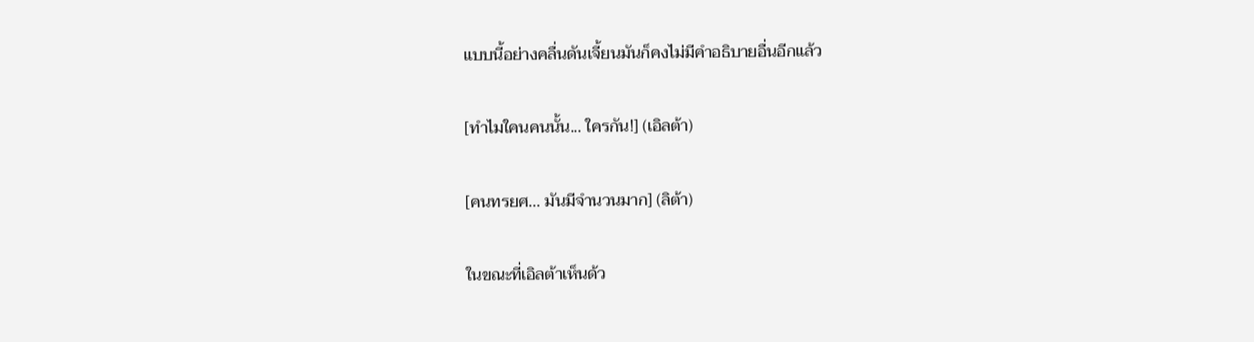แบบนี้อย่างคลื่นดันเจี้ยนมันก็คงไม่มีคำอธิบายอื่นอีกแล้ว

[ทำไมใคนคนนั้น... ใครกัน!] (เอิลต้า)

[คนทรยศ... มันมีจำนวนมาก] (ลิต้า)

ในขณะที่เอิลต้าเห็นด้ว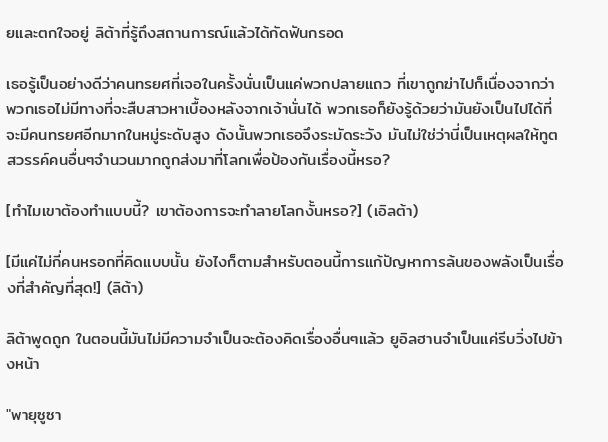ยและตกใจอยู่ ลิต้าที่รู้ถึงสถานการณ์แล้วได้กัดฟันกรอด

เธอรู้เป็นอย่างดีว่าคนทรยศที่เจอในครั้งนั่นเป็นแค่พวกปลายแถว ที่เขาถูกฆ่าไปก็เนื่องจากว่าพวกเธอไม่มีทางที่จะสืบสาวหาเบื้องหลังจากเจ้านั่นได้ พวกเธอก็ยังรู้ด้วยว่ามันยังเป็นไปได้ที่จะมีคนทรยศอีกมากในหมู่ระดับสูง ดังนั้นพวกเธอจึงระมัดระวัง มันไม่ใช่ว่านี่เป็นเหตุผลให้ทูตสวรรค์คนอื่นๆจำนวนมากถูกส่งมาที่โลกเพื่อป้องกันเรื่องนี้หรอ?

[ทำไมเขาต้องทำแบบนี้? เขาต้องการจะทำลายโลกงั้นหรอ?] (เอิลต้า)

[มีแค่ไม่กี่คนหรอกที่คิดแบบนั้น ยังไงก็ตามสำหรับตอนนี้การแก้ปัญหาการล้นของพลังเป็นเรื่องที่สำคัญที่สุด!] (ลิต้า)

ลิต้าพูดถูก ในตอนนี้มันไม่มีความจำเป็นจะต้องคิดเรื่องอื่นๆแล้ว ยูอิลฮานจำเป็นแค่รีบวิ่งไปข้างหน้า

"พายุซูซา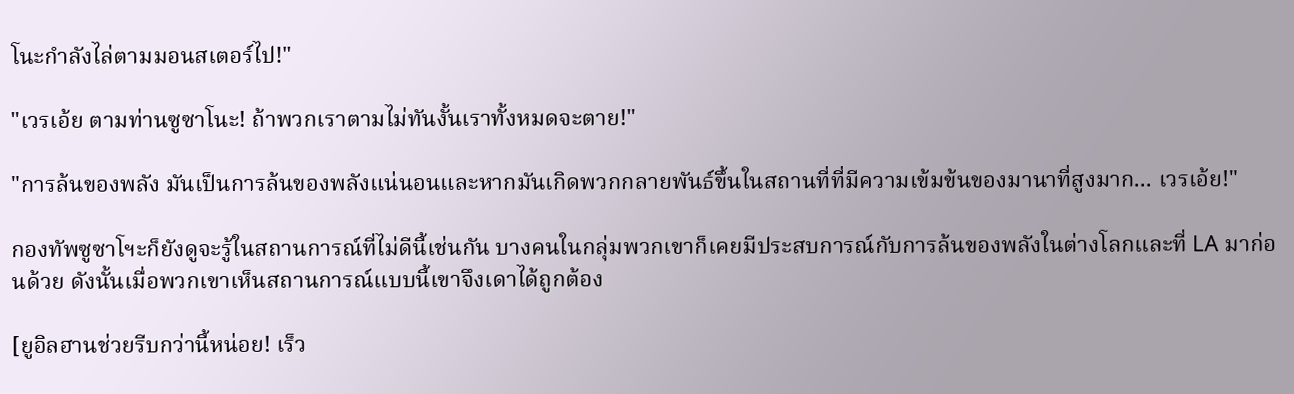โนะกำลังไล่ตามมอนสเตอร์ไป!"

"เวรเอ้ย ตามท่านซูซาโนะ! ถ้าพวกเราตามไม่ทันงั้นเราทั้งหมดจะตาย!"

"การล้นของพลัง มันเป็นการล้นของพลังแน่นอนและหากมันเกิดพวกกลายพันธ์ขึ้นในสถานที่ที่มีความเข้มข้นของมานาที่สูงมาก... เวรเอ้ย!"

กองทัพซูซาโฯะก็ยังดูจะรู้ในสถานการณ์ที่ไม่ดีนี้เช่นกัน บางคนในกลุ่มพวกเขาก็เคยมีประสบการณ์กับการล้นของพลังในต่างโลกและที่ LA มาก่อนด้วย ดังนั้นเมื่อพวกเขาเห็นสถานการณ์แบบนี้เขาจึงเดาได้ถูกต้อง

[ยูอิลฮานช่วยรีบกว่านี้หน่อย! เร็ว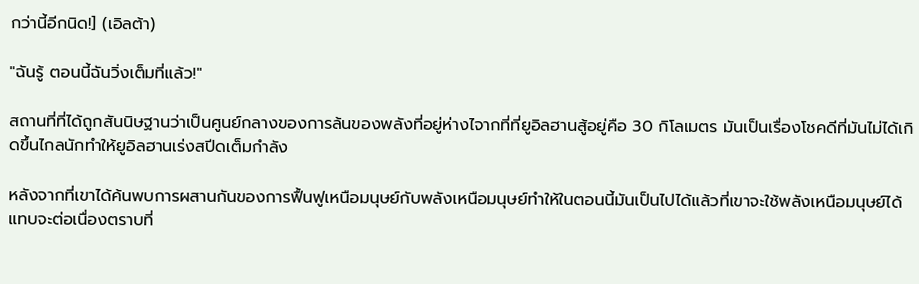กว่านี้อีกนิด!] (เอิลต้า)

"ฉันรู้ ตอนนี้ฉันวิ่งเต็มที่แล้ว!"

สถานที่ที่ได้ถูกสันนิษฐานว่าเป็นศูนย์กลางของการล้นของพลังที่อยู่ห่างไจากที่ที่ยูอิลฮานสู้อยู่คือ 30 กิโลเมตร มันเป็นเรื่องโชคดีที่มันไม่ได้เกิดขึ้นไกลนักทำให้ยูอิลฮานเร่งสปีดเต็มกำลัง

หลังจากที่เขาได้ค้นพบการผสานกันของการฟื้นฟูเหนือมนุษย์กับพลังเหนือมนุษย์ทำให้ในตอนนี้มันเป็นไปได้แล้วที่เขาจะใช้พลังเหนือมนุษย์ได้แทบจะต่อเนื่องตราบที่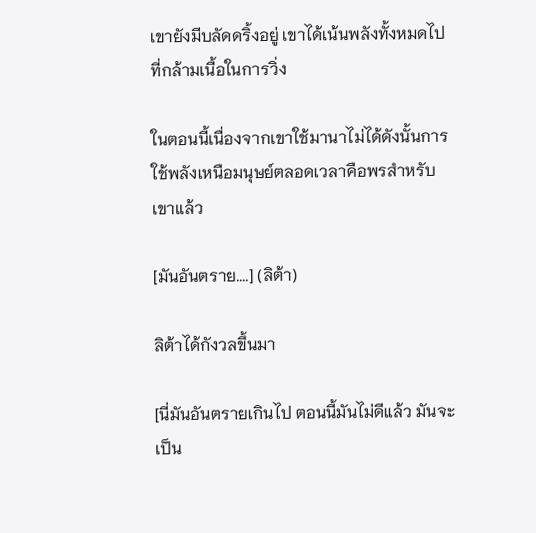เขายังมีบลัดดริ้งอยู่ เขาได้เน้นพลังทั้งหมดไปที่กล้ามเนื้อในการวิ่ง

ในตอนนี้เนื่องจากเขาใช้มานาไม่ได้ดังนั้นการใช้พลังเหนือมนุษย์ตลอดเวลาคือพรสำหรับเขาแล้ว

[มันอันตราย....] (ลิต้า)

ลิต้าได้กังวลขึ้นมา

[นี่มันอันตรายเกินไป ตอนนี้มันไม่ดีแล้ว มันจะเป็น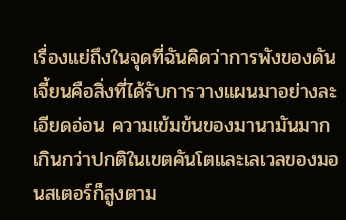เรื่องแย่ถึงในจุดที่ฉันคิดว่าการพังของดันเจี้ยนคือสิ่งที่ได้รับการวางแผนมาอย่างละเอียดอ่อน ความเข้มข้นของมานามันมากเกินกว่าปกติในเขตคันโตและเลเวลของมอนสเตอร์ก็สูงตาม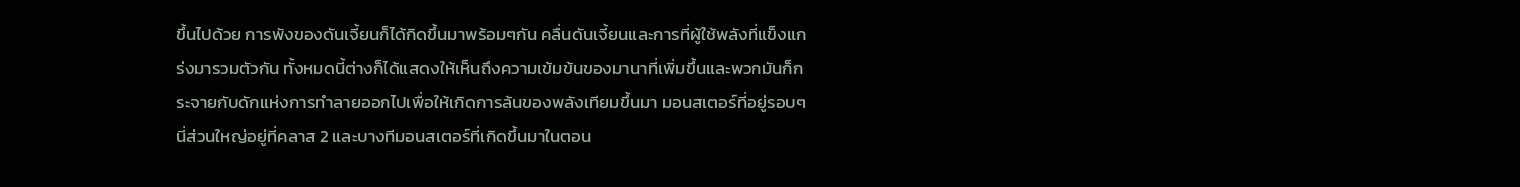ขึ้นไปด้วย การพังของดันเจี้ยนก็ได้กิดขึ้นมาพร้อมๆกัน คลื่นดันเจี้ยนและการที่ผู้ใช้พลังที่แข็งแกร่งมารวมตัวกัน ทั้งหมดนี้ต่างก็ได้แสดงให้เห็นถึงความเข้มข้นของมานาที่เพิ่มขึ้นและพวกมันก็กระจายกับดักแห่งการทำลายออกไปเพื่อให้เกิดการล้นของพลังเทียมขึ้นมา มอนสเตอร์ที่อยู่รอบๆนี่ส่วนใหญ่อยู่ที่คลาส 2 และบางทีมอนสเตอร์ที่เกิดขึ้นมาในตอน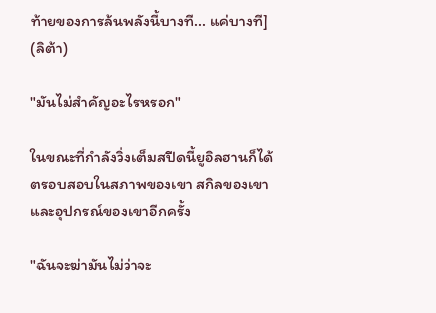ท้ายของการล้นพลังนี้บางที... แค่บางที] (ลิต้า)

"มันไม่สำคัญอะไรหรอก"

ในขณะที่กำลังวิ่งเต็มสปีดนี้ยูอิลฮานก็ได้ตรอบสอบในสภาพของเขา สกิลของเขาและอุปกรณ์ของเขาอีกครั้ง

"ฉันจะฆ่ามันไม่ว่าจะ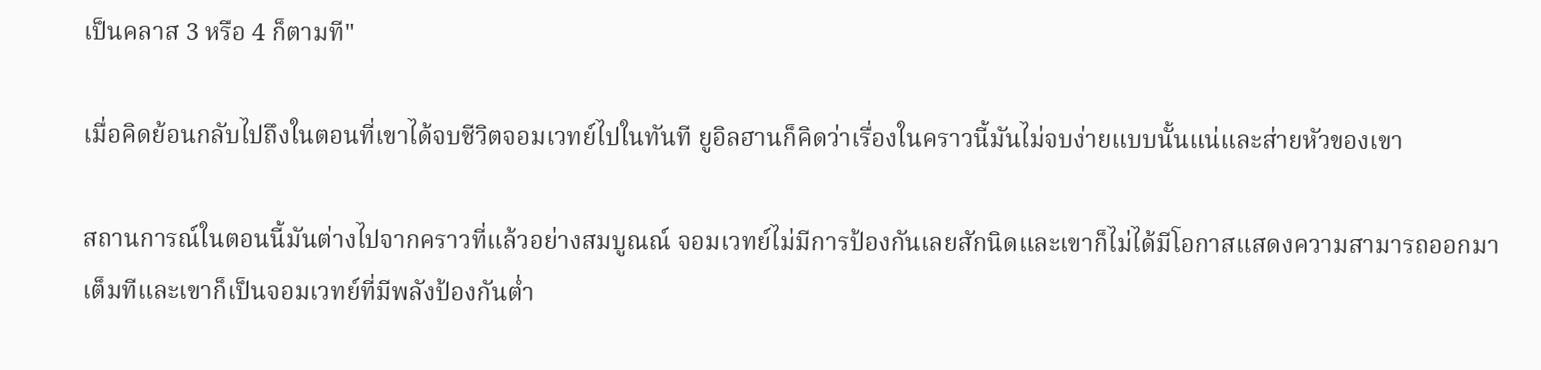เป็นคลาส 3 หรือ 4 ก็ตามที"

เมื่อคิดย้อนกลับไปถึงในตอนที่เขาได้จบชีวิตจอมเวทย์ไปในทันที ยูอิลฮานก็คิดว่าเรื่องในคราวนี้มันไม่จบง่ายแบบนั้นแน่และส่ายหัวของเขา

สถานการณ์ในตอนนี้มันต่างไปจากคราวที่แล้วอย่างสมบูณณ์ จอมเวทย์ไม่มีการป้องกันเลยสักนิดและเขาก็ไม่ได้มีโอกาสแสดงความสามารถออกมาเต็มทีและเขาก็เป็นจอมเวทย์ที่มีพลังป้องกันต่ำ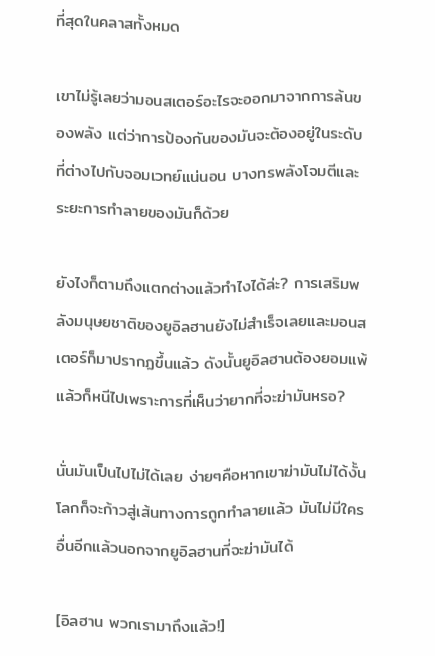ที่สุดในคลาสทั้งหมด

เขาไม่รู้เลยว่ามอนสเตอร์อะไรจะออกมาจากการล้นของพลัง แต่ว่าการป้องกันของมันจะต้องอยู่ในระดับที่ต่างไปกับจอมเวทย์แน่นอน บางทรพลังโจมตีและระยะการทำลายของมันก็ด้วย

ยังไงก็ตามถึงแตกต่างแล้วทำไงได้ล่ะ? การเสริมพลังมนุษยชาติของยูอิลฮานยังไม่สำเร็จเลยและมอนสเตอร์ก็มาปรากฏขึ้นแล้ว ดังนั้นยูอิลฮานต้องยอมแพ้แล้วก็หนีไปเพราะการที่เห็นว่ายากที่จะฆ่ามันหรอ?

นั่นมันเป็นไปไม่ได้เลย ง่ายๆคือหากเขาฆ่ามันไม่ได้งั้นโลกก็จะก้าวสู่เส้นทางการถูกทำลายแล้ว มันไม่มีใครอื่นอีกแล้วนอกจากยูอิลฮานที่จะฆ่ามันได้

[อิลฮาน พวกเรามาถึงแล้ว!]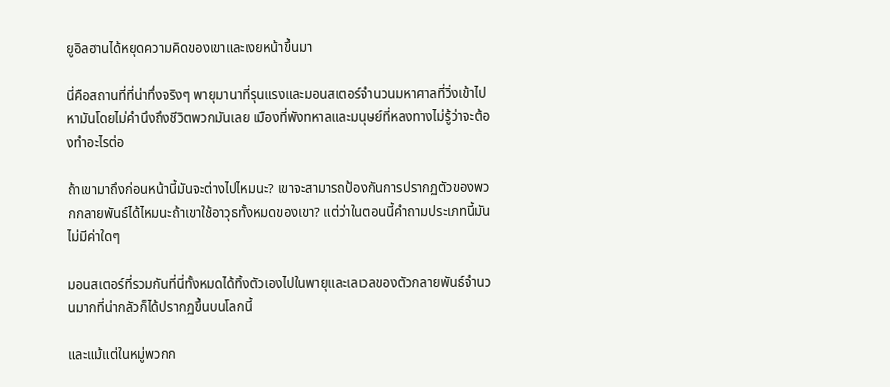ยูอิลฮานได้หยุดความคิดของเขาและเงยหน้าขึ้นมา

นี่คือสถานที่ที่น่าทึ่งจริงๆ พายุมานาที่รุนแรงและมอนสเตอร์จำนวนมหาศาลที่วิ่งเข้าไปหามันโดยไม่คำนึงถึงชีวิตพวกมันเลย เมืองที่พังทหาลและมนุษย์ที่หลงทางไม่รู้ว่าจะต้องทำอะไรต่อ

ถ้าเขามาถึงก่อนหน้านี้มันจะต่างไปไหมนะ? เขาจะสามารถป้องกันการปรากฏตัวของพวกกลายพันธ์ได้ไหมนะถ้าเขาใช้อาวุธทั้งหมดของเขา? แต่ว่าในตอนนี้คำถามประเภทนี้มันไม่มีค่าใดๆ

มอนสเตอร์ที่รวมกันที่นี่ทั้งหมดได้ทิ้งตัวเองไปในพายุและเลเวลของตัวกลายพันธ์จำนวนมากที่น่ากลัวก็ได้ปรากฏขึ้นบนโลกนี้

และแม้แต่ในหมู่พวกก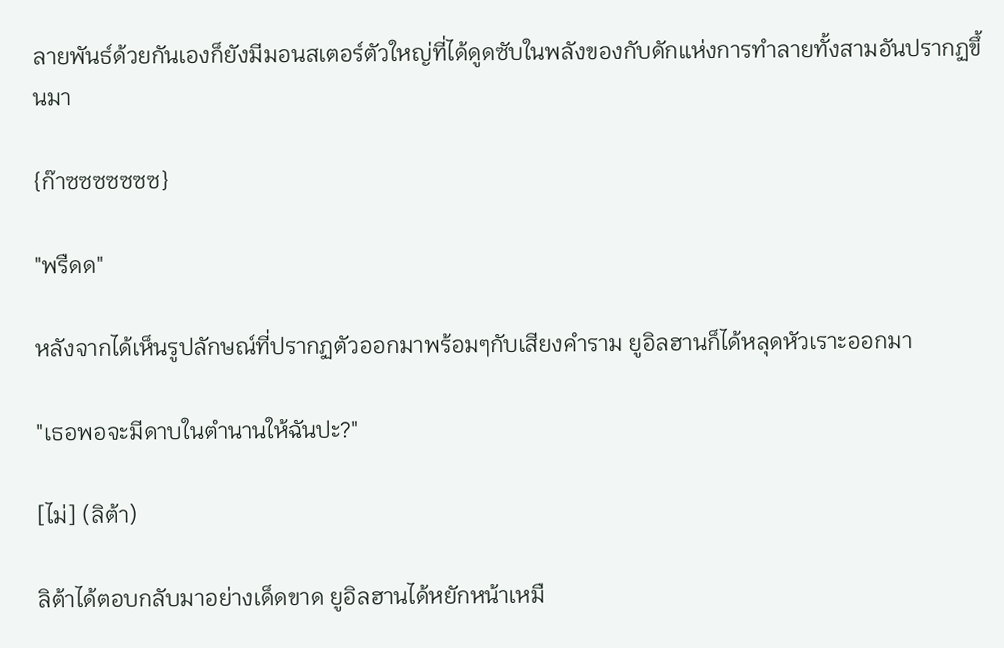ลายพันธ์ด้วยกันเองก็ยังมีมอนสเตอร์ตัวใหญ่ที่ได้ดูดซับในพลังของกับดักแห่งการทำลายทั้งสามอันปรากฏขึ้นมา

{ก๊าซซซซซซซ}

"พรืดด"

หลังจากได้เห็นรูปลักษณ์ที่ปรากฏตัวออกมาพร้อมๆกับเสียงคำราม ยูอิลฮานก็ได้หลุดหัวเราะออกมา

"เธอพอจะมีดาบในตำนานให้ฉันปะ?"

[ไม่] (ลิต้า)

ลิต้าได้ตอบกลับมาอย่างเด็ดขาด ยูอิลฮานได้หยักหน้าเหมื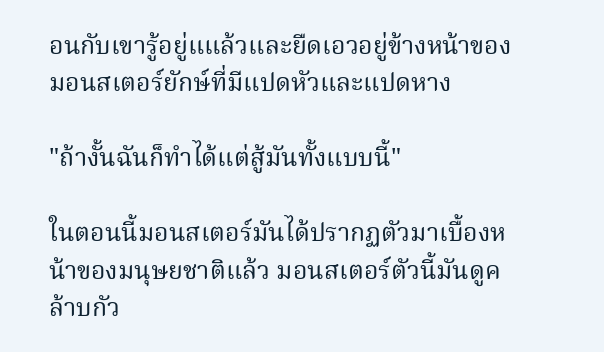อนกับเขารู้อยู่แแล้วและยืดเอวอยู่ข้างหน้าของมอนสเตอร์ยักษ์ที่มีแปดหัวและแปดหาง

"ถ้างั้นฉันก็ทำได้แต่สู้มันทั้งแบบนี้"

ในตอนนี้มอนสเตอร์มันได้ปรากฏตัวมาเบื้องหน้าของมนุษยชาติแล้ว มอนสเตอร์ตัวนี้มันดูคล้าบกัว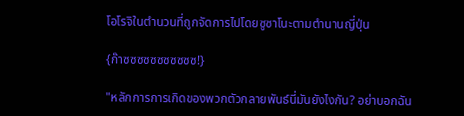โอโรจิในตำนวนที่ถูกจัดการไปโดยซูซาโนะตามตำนานญี่ปุ่น

{ก๊าซซซซซซซซซซซ!}

"หลักการการเกิดของพวกตัวกลายพันธ์นี่มันยังไงกัน? อย่าบอกฉัน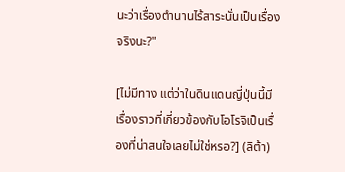นะว่าเรื่องตำนานไร้สาระนั่นเป็นเรื่องจริงนะ?"

[ไม่มีทาง แต่ว่าในดินแดนญี่ปุ่นนี้มีเรื่องราวที่เกี่ยวข้องกับโอโรจิเป็นเรื่องที่น่าสนใจเลยไม่ใช่หรอ?] (ลิต้า)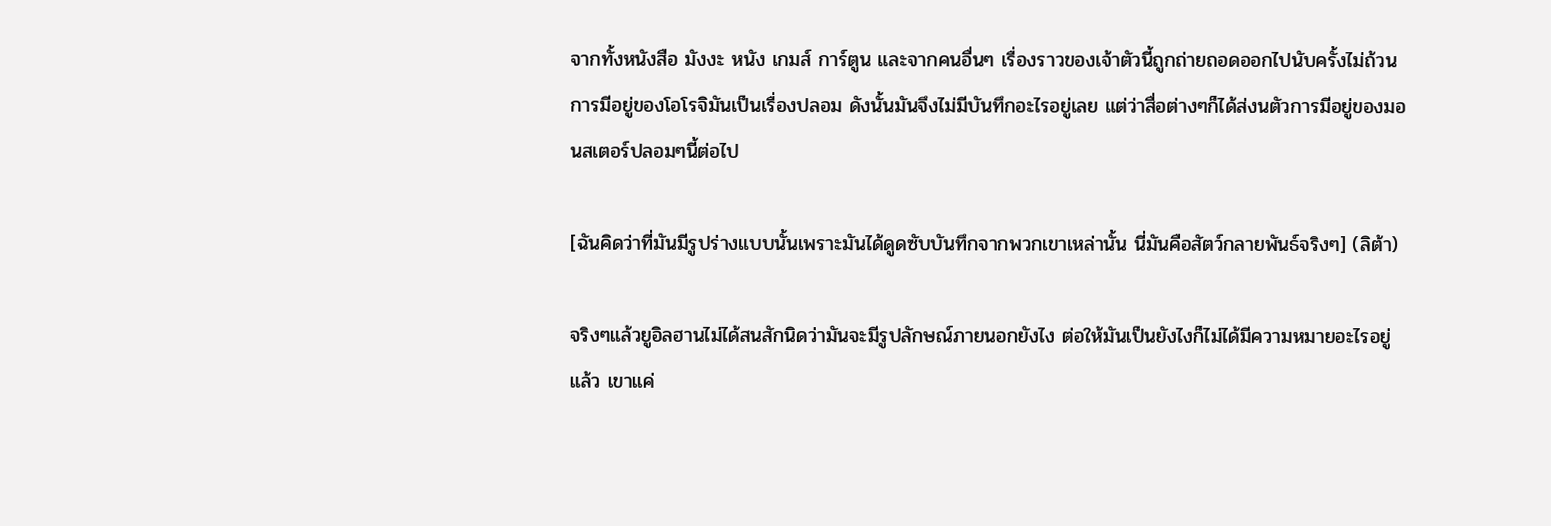จากทั้งหนังสือ มังงะ หนัง เกมส์ การ์ตูน และจากคนอื่นๆ เรื่องราวของเจ้าตัวนี้ถูกถ่ายถอดออกไปนับครั้งไม่ถ้วน การมีอยู่ของโอโรจิมันเป็นเรื่องปลอม ดังนั้นมันจึงไม่มีบันทึกอะไรอยู่เลย แต่ว่าสื่อต่างๆก็ได้ส่งนตัวการมีอยู่ของมอนสเตอร์ปลอมๆนี้ต่อไป

[ฉันคิดว่าที่มันมีรูปร่างแบบนั้นเพราะมันได้ดูดซับบันทึกจากพวกเขาเหล่านั้น นี่มันคือสัตว์กลายพันธ์จริงๆ] (ลิต้า)

จริงๆแล้วยูอิลฮานไม่ได้สนสักนิดว่ามันจะมีรูปลักษณ์ภายนอกยังไง ต่อให้มันเป็นยังไงก็ไม่ได้มีความหมายอะไรอยู่แล้ว เขาแค่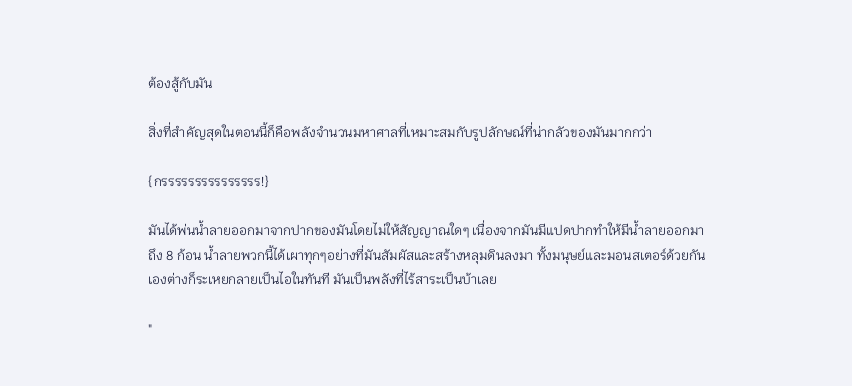ต้องสู้กับมัน

สิ่งที่สำคัญสุดในตอนนี้ก็คือพลังจำนวนมหาศาลที่เหมาะสมกับรูปลักษณ์ที่น่ากลัวของมันมากกว่า

{กรรรรรรรรรรรรรรร!}

มันได้พ่นน้ำลายออกมาจากปากของมันโดยไม่ให้สัญญาณใดๆ เนื่องจากมันมีแปดปากทำให้มีน้ำลายออกมาถึง 8 ก้อน น้ำลายพวกนี้ได้เผาทุกๆอย่างที่มันสัมผัสและสร้างหลุมดินลงมา ทั้งมนุษย์และมอนสเตอร์ด้วยกันเองต่างก็ระเหยกลายเป็นไอในทันที มันเป็นพลังที่ไร้สาระเป็นบ้าเลย

"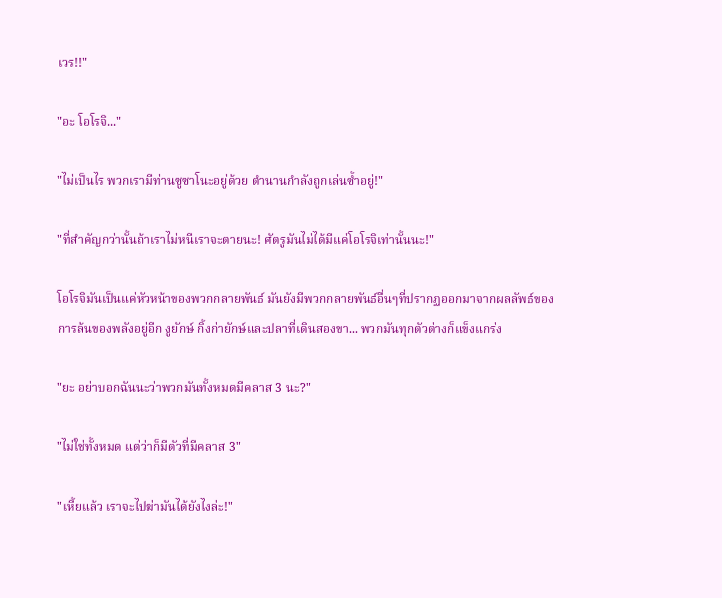เวร!!"

"อะ โอโรจิ..."

"ไม่เป็นไร พวกเรามีท่านซูซาโนะอยู่ด้วย ตำนานกำลังถูกเล่นซ้ำอยู่!"

"ที่สำคัญกว่านั้นถ้าเราไม่หนีเราจะตายนะ! ศัตรูมันไม่ได้มีแค่โอโรจิเท่านั้นนะ!"

โอโรจิมันเป็นแค่หัวหน้าของพวกกลายพันธ์ มันยังมีพวกกลายพันธ์อื่นๆที่ปรากฏออกมาจากผลลัพธ์ของการล้นของพลังอยู่อีก งูยักษ์ กิ้งก่ายักษ์และปลาที่เดินสองขา... พวกมันทุกตัวต่างก็แข็งแกร่ง

"ยะ อย่าบอกฉันนะว่าพวกมันทั้งหมดมีคลาส 3 นะ?"

"ไม่ใช่ทั้งหมด แต่ว่าก็มีตัวที่มีคลาส 3"

"เหี้ยแล้ว เราจะไปฆ่ามันได้ยังไงล่ะ!"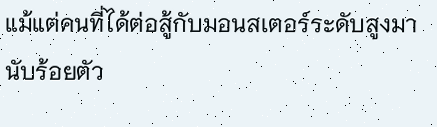แม้แต่คนที่ได้ต่อสู้กับมอนสเตอร์ระดับสูงมานับร้อยตัว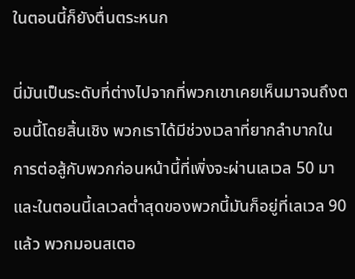ในตอนนี้ก็ยังตื่นตระหนก

นี่มันเป็นระดับที่ต่างไปจากที่พวกเขาเคยเห็นมาจนถึงตอนนี้โดยสิ้นเชิง พวกเราได้มีช่วงเวลาที่ยากลำบากในการต่อสู้กับพวกก่อนหน้านี้ที่เพิ่งจะผ่านเลเวล 50 มาและในตอนนี้เลเวลต่ำสุดของพวกนี้มันก็อยู่ที่เลเวล 90 แล้ว พวกมอนสเตอ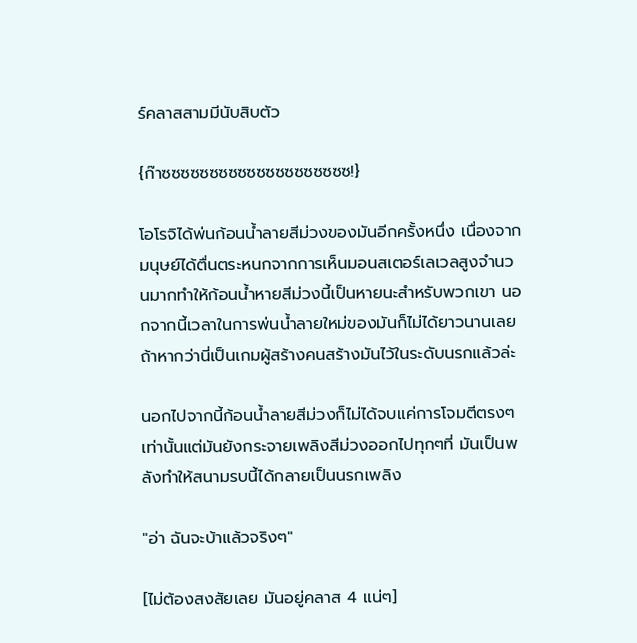ร์คลาสสามมีนับสิบตัว

{ก๊าซซซซซซซซซซซซซซซซซซซซ!}

โอโรจิได้พ่นก้อนน้ำลายสีม่วงของมันอีกครั้งหนึ่ง เนื่องจากมนุษย์ได้ตื่นตระหนกจากการเห็นมอนสเตอร์เลเวลสูงจำนวนมากทำให้ก้อนน้ำหายสีม่วงนี้เป็นหายนะสำหรับพวกเขา นอกจากนี้เวลาในการพ่นน้ำลายใหม่ของมันก็ไม่ได้ยาวนานเลย ถ้าหากว่านี่เป็นเกมผู้สร้างคนสร้างมันไว้ในระดับนรกแล้วล่ะ

นอกไปจากนี้ก้อนน้ำลายสีม่วงก็ไม่ได้จบแค่การโจมตีตรงๆเท่านั้นแต่มันยังกระจายเพลิงสีม่วงออกไปทุกๆที่ มันเป็นพลังทำให้สนามรบนี้ได้กลายเป็นนรกเพลิง

"อ่า ฉันจะบ้าแล้วจริงๆ"

[ไม่ต้องสงสัยเลย มันอยู่คลาส 4 แน่ๆ]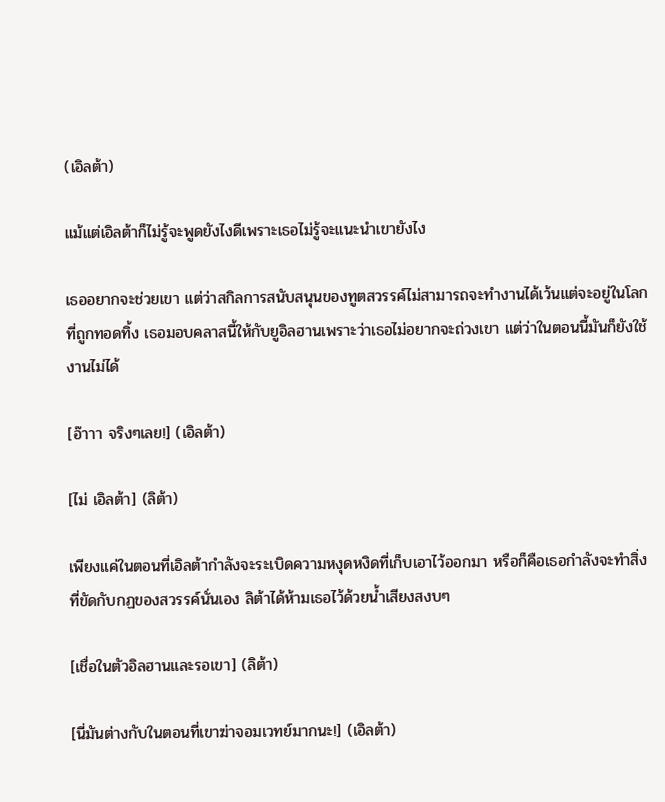(เอิลต้า)

แม้แต่เอิลต้าก็ไม่รู้จะพูดยังไงดีเพราะเธอไม่รู้จะแนะนำเขายังไง

เธออยากจะช่วยเขา แต่ว่าสกิลการสนับสนุนของทูตสวรรค์ไม่สามารถจะทำงานได้เว้นแต่จะอยู่ในโลกที่ถูกทอดทิ้ง เธอมอบคลาสนี้ให้กับยูอิลฮานเพราะว่าเธอไม่อยากจะถ่วงเขา แต่ว่าในตอนนี้มันก็ยังใช้งานไม่ได้

[อ๊าาา จริงๆเลย!] (เอิลต้า)

[ไม่ เอิลต้า] (ลิต้า)

เพียงแค่ในตอนที่เอิลต้ากำลังจะระเบิดความหงุดหงิดที่เก็บเอาไว้ออกมา หรือก็คือเธอกำลังจะทำสิ่งที่ขัดกับกฏของสวรรค์นั่นเอง ลิต้าได้ห้ามเธอไว้ด้วยน้ำเสียงสงบๆ

[เชื่อในตัวอิลฮานและรอเขา] (ลิต้า)

[นี่มันต่างกับในตอนที่เขาฆ่าจอมเวทย์มากนะ!] (เอิลต้า)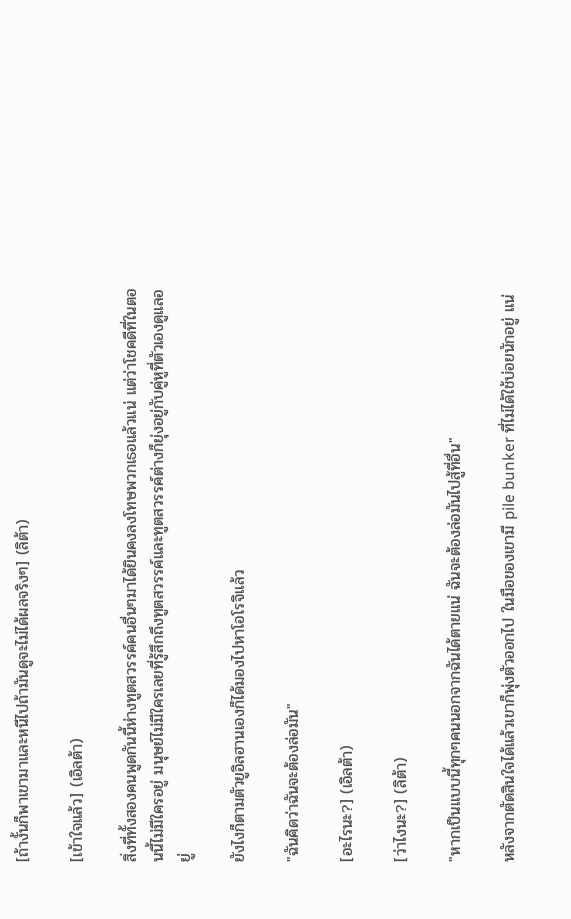[ถ้างั้นก็พาเขามาและหนีไปถ้ามันดูจะไม่ได้ผลจริงๆ] (ลิต้า)

[เข้าใจแล้ว] (เอิลต้า)

สิ่งที่ทั้งสองคนพูดกันนี้ห่างทูตสวรรค์คนอื่นๆมาได้ยินคงลงโทษพวกเธอแล้วแน่ แต่ว่าโชคดีที่ในตอนนี้ไม่มีใครอยู่ มนุษย์ไม่มีใครเลยที่รู้สึกถึงทูตสวรรค์และทูตสวรรค์ต่างก็ยุ่งอยู่กับคู่หูที่ตัวเองดูแลอยู่

ยังไงก็ตามตัวยูอิลฮานเองก็ได้มองไปหาโอโรจิแล้ว

"ฉันคิดว่าฉันจะต้องล่อมัน"

[อะไรนะ?] (เอิลต้า)

[ว่าไงนะ?] (ลิต้า)

"หากเป็นแบบนี้ทุกๆคนนอกจากฉันได้ตายแน่ ฉันจะต้องล่อมันไปสู้ที่อื่น"

หลังจากตัดสินใจได้แล้วเขาก็พุ่งตัวออกไป ในมือของเขามี pile bunker ที่ไม่ได้ใช้บ่อยนักอยู่ แน่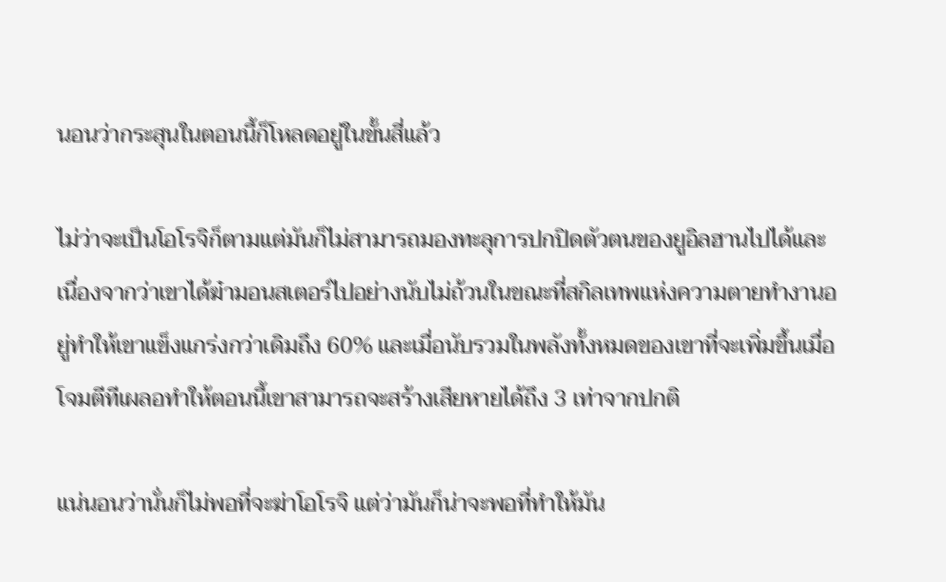นอนว่ากระสุนในตอนนี้ก็โหลดอยู่ในขั้นสี่แล้ว

ไม่ว่าจะเป็นโอโรจิก็ตามแต่มันก็ไม่สามารถมองทะลุการปกปิดตัวตนของยูอิลฮานไปได้และเนื่องจากว่าเขาได้ฆ๋ามอนสเตอร์ไปอย่างนับไม่ถ้วนในขณะที่สกิลเทพแห่งความตายทำงานอยู่ทำให้เขาแข็งแกร่งกว่าเดิมถึง 60% และเมื่อนับรวมในพลังทั้งหมดของเขาที่จะเพิ่มขึ้นเมื่อโจมตีทีเผลอทำให้ตอนนี้เขาสามารถจะสร้างเสียหายได้ถึง 3 เท่าจากปกติ

แน่นอนว่านั่นก็ไม่พอที่จะฆ่าโอโรจิ แต่ว่ามันก็น่าจะพอที่ทำให้มัน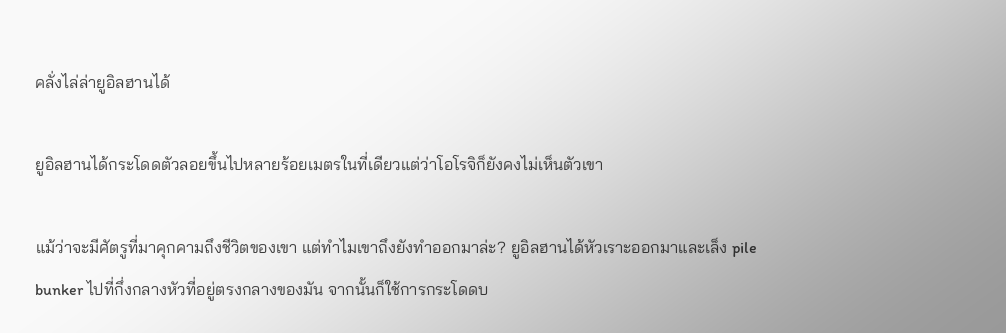คลั่งไล่ล่ายูอิลฮานได้

ยูอิลฮานได้กระโดดตัวลอยขึ้นไปหลายร้อยเมตรในที่เดียวแต่ว่าโอโรจิก็ยังคงไม่เห็นตัวเขา

แม้ว่าจะมีศัตรูที่มาคุกคามถึงชีวิตของเขา แต่ทำไมเขาถึงยังทำออกมาล่ะ? ยูอิลฮานได้หัวเราะออกมาและเล็ง pile bunker ไปที่กึ่งกลางหัวที่อยู่ตรงกลางของมัน จากนั้นก็ใช้การกระโดดบ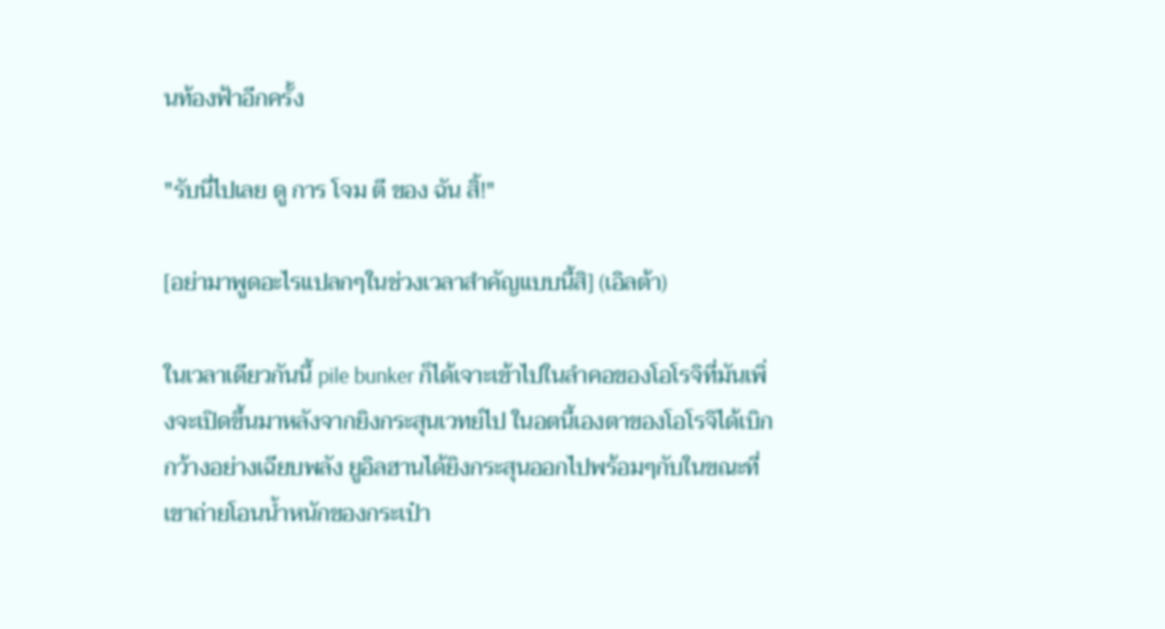นท้องฟ้าอีกครั้ง

"รับนี่ไปเลย ดู การ โจม ตี ของ ฉัน สิ้!"

[อย่ามาพูดอะไรแปลกๆในช่วงเวลาสำคัญแบบนี้สิ] (เอิลต้า)

ในเวลาเดียวกันนี้ pile bunker ก็ได้เจาะเข้าไปในลำคอของโอโรจิที่มันเพิ่งจะเปิดขึ้นมาหลังจากยิงกระสุนเวทย์ไป ในอตนี้เองตาของโอโรจิได้เบิกกว้างอย่างเฉียบพลัง ยูอิลฮานได้ยิงกระสุนออกไปพร้อมๆกับในขณะที่เขาถ่ายโอนน้ำหนักของกระเป๋า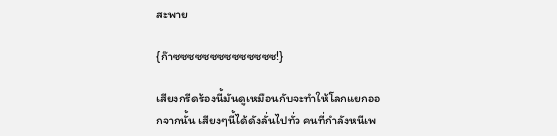สะพาย

{ก๊าซซซซซซซซซซซซซซ!}

เสียงกรีดร้องนี้มันดูเหมือนกับจะทำให้โลกแยกออกจากนั้น เสียงๆนี้ได้ดังลั่นไปทั่ว คนที่กำลังหนีเพ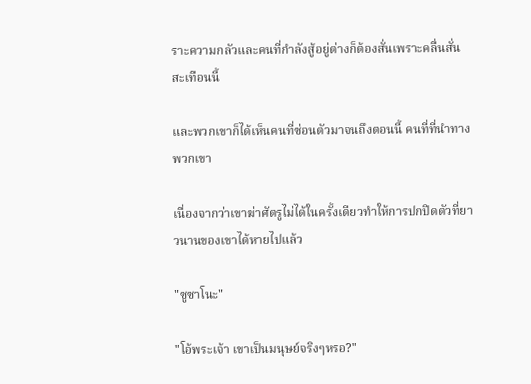ราะความกลัวและคนที่กำลังสู้อยู่ต่างก็ต้องสั่นเพราะคลื่นสั่นสะเทือนนี้

และพวกเขาก็ได้เห็นคนที่ซ่อนตัวมาจนถึงตอนนี้ คนที่ที่นำทางพวกเขา

เนื่องจากว่าเขาฆ่าศัตรูไม่ได้ในครั้งเดียวทำให้การปกปิดตัวที่ยาวนานของเขาได้หายไปแล้ว

"ซูซาโนะ"

"โอ้พระเจ้า เขาเป็นมนุษย์จริงๆหรอ?"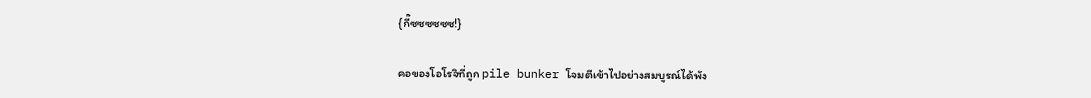{กี๊ซซซซซซ!}

คอของโอโรจิที่ถูก pile bunker โจมตีเข้าไปอย่างสมบูรณ์ได้พัง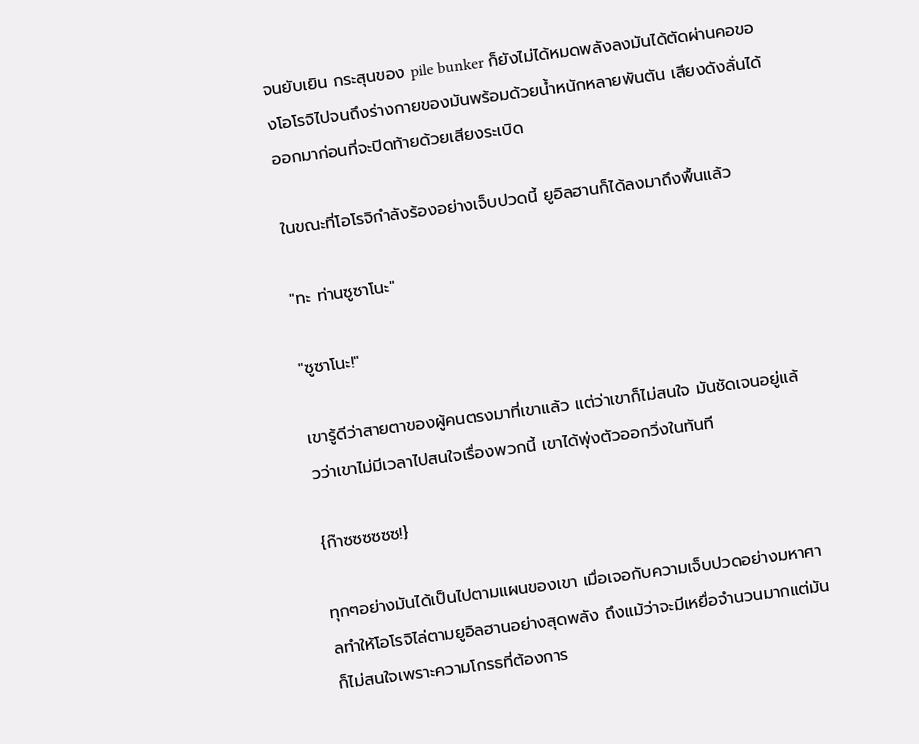จนยับเยิน กระสุนของ pile bunker ก็ยังไม่ได้หมดพลังลงมันได้ตัดผ่านคอของโอโรจิไปจนถึงร่างกายของมันพร้อมด้วยน้ำหนักหลายพันตัน เสียงดังลั่นได้ออกมาก่อนที่จะปิดท้ายด้วยเสียงระเบิด

ในขณะที่โอโรจิกำลังร้องอย่างเจ็บปวดนี้ ยูอิลฮานก็ได้ลงมาถึงพื้นแล้ว

"ทะ ท่านซูซาโนะ"

"ซูซาโนะ!"

เขารู้ดีว่าสายตาของผู้คนตรงมาที่เขาแล้ว แต่ว่าเขาก็ไม่สนใจ มันชัดเจนอยู่แล้วว่าเขาไม่มีเวลาไปสนใจเรื่องพวกนี้ เขาได้พุ่งตัวออกวิ่งในทันที

{ก๊าซซซซซซ!}

ทุกๆอย่างมันได้เป็นไปตามแผนของเขา เมื่อเจอกับความเจ็บปวดอย่างมหาศาลทำให้โอโรจิไล่ตามยูอิลฮานอย่างสุดพลัง ถึงแม้ว่าจะมีเหยื่อจำนวนมากแต่มันก็ไม่สนใจเพราะความโกรธที่ต้องการ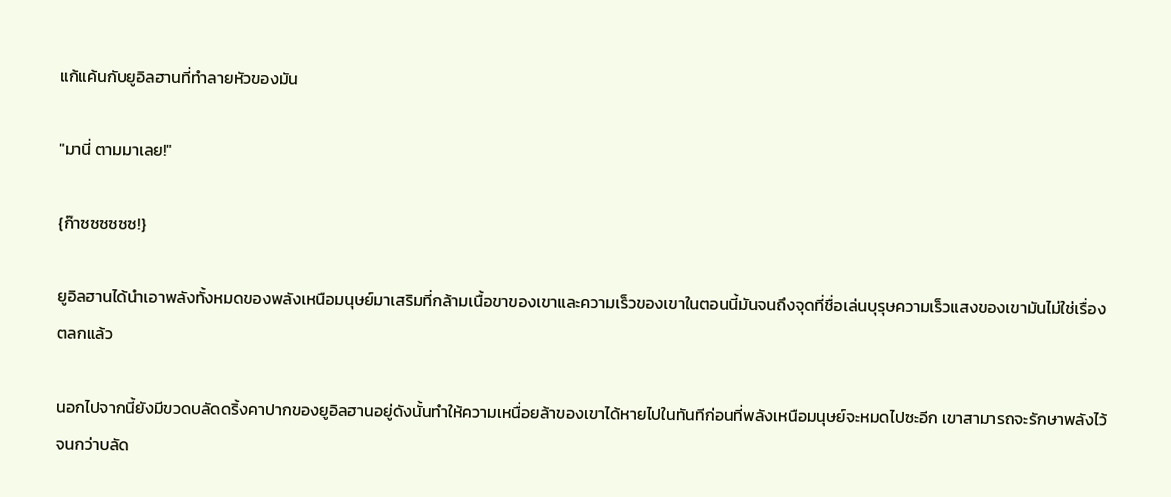แก้แค้นกับยูอิลฮานที่ทำลายหัวของมัน

"มานี่ ตามมาเลย!"

{ก๊าซซซซซซ!}

ยูอิลฮานได้นำเอาพลังทั้งหมดของพลังเหนือมนุษย์มาเสริมที่กล้ามเนื้อขาของเขาและความเร็วของเขาในตอนนี้มันจนถึงจุดที่ชื่อเล่นบุรุษความเร็วแสงของเขามันไม่ใช่เรื่องตลกแล้ว

นอกไปจากนี้ยังมีขวดบลัดดริ้งคาปากของยูอิลฮานอยู่ดังนั้นทำให้ความเหนื่อยล้าของเขาได้หายไปในทันทีก่อนที่พลังเหนือมนุษย์จะหมดไปซะอีก เขาสามารถจะรักษาพลังไว้จนกว่าบลัด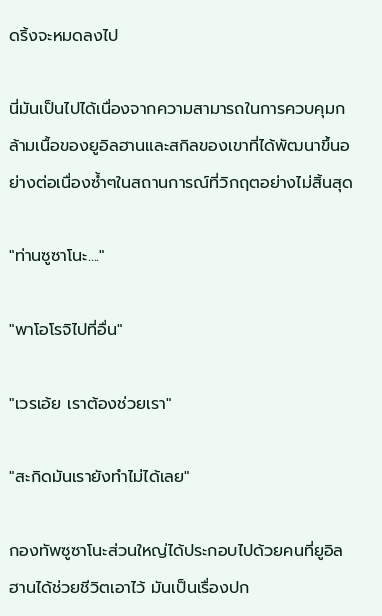ดริ้งจะหมดลงไป

นี่มันเป็นไปได้เนื่องจากความสามารถในการควบคุมกล้ามเนื้อของยูอิลฮานและสกิลของเขาที่ได้พัฒนาขึ้นอย่างต่อเนื่องซ้ำๆในสถานการณ์ที่วิกฤตอย่างไม่สิ้นสุด

"ท่านซูซาโนะ...."

"พาโอโรจิไปที่อื่น"

"เวรเอ้ย เราต้องช่วยเรา"

"สะกิดมันเรายังทำไม่ได้เลย"

กองทัพซูซาโนะส่วนใหญ่ได้ประกอบไปด้วยคนที่ยูอิลฮานได้ช่วยชีวิตเอาไว้ มันเป็นเรื่องปก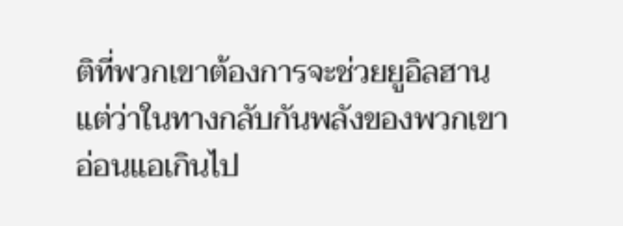ติที่พวกเขาต้องการจะช่วยยูอิลฮาน แต่ว่าในทางกลับกันพลังของพวกเขาอ่อนแอเกินไป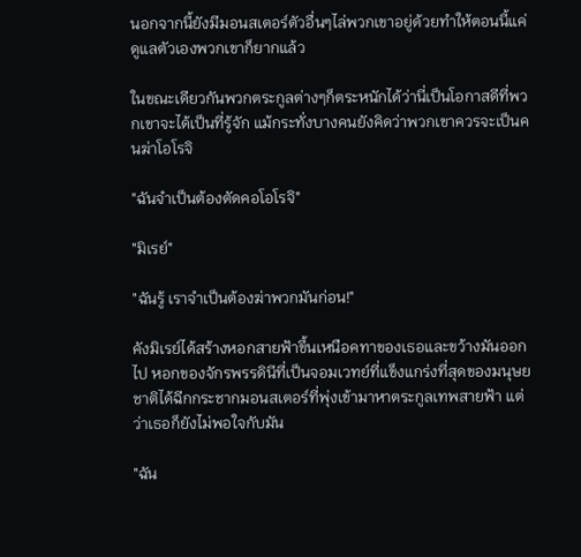นอกจากนี้ยังมีมอนสเตอร์ตัวอื่นๆไล่พวกเขาอยู่ด้วยทำให้ตอนนี้แค่ดูแลตัวเองพวกเขาก็ยากแล้ว

ในขณะเดียวกันพวกตระกูลต่างๆก็ตระหนักได้ว่านี่เป็นโอกาสดีที่พวกเขาจะได้เป็นที่รู้จัก แม้กระทั่งบางคนยังคิดว่าพวกเขาควรจะเป็นคนฆ่าโอโรจิ

"ฉันจำเป็นต้องตัดคอโอโรจิ"

"มิเรย์"

"ฉันรู้ เราจำเป็นต้องฆ่าพวกมันก่อน!"

คังมิเรย์ได้สร้างหอกสายฟ้าขึ้นเหนือคทาของเธอและขว้างมันออกไป หอกของจักรพรรดินีที่เป็นจอมเวทย์ที่แข็งแกร่งที่สุดของมนุษยชาติได้ฉีกกระชากมอนสเตอร์ที่พุ่งเข้ามาหาตระกูลเทพสายฟ้า แต่ว่าเธอก็ยังไม่พอใจกับมัน

"ฉัน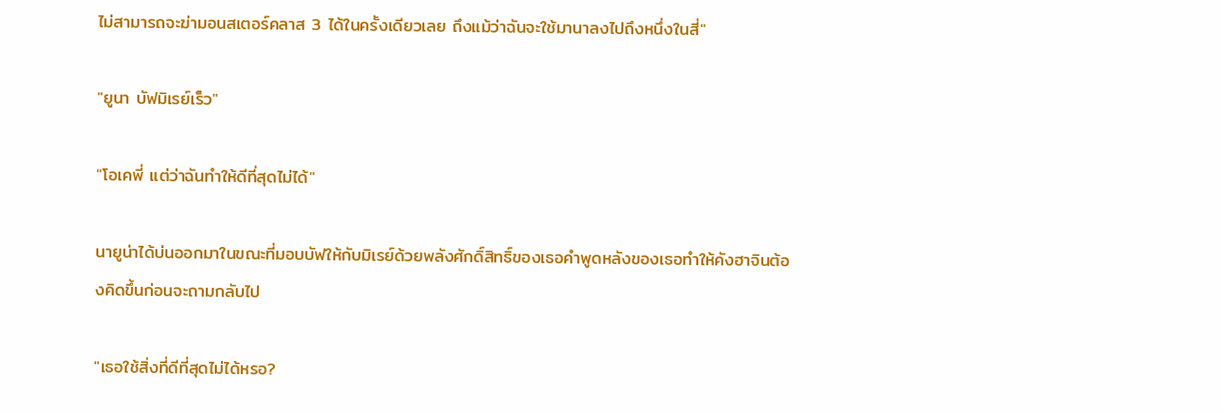ไม่สามารถจะฆ่ามอนสเตอร์คลาส 3 ได้ในครั้งเดียวเลย ถึงแม้ว่าฉันจะใช้มานาลงไปถึงหนึ่งในสี่"

"ยูนา บัฟมิเรย์เร็ว"

"โอเคพี่ แต่ว่าฉันทำให้ดีที่สุดไม่ได้"

นายูน่าได้บ่นออกมาในขณะที่มอบบัฟให้กับมิเรย์ด้วยพลังศักดิ์สิทธิ์ของเธอคำพูดหลังของเธอทำให้คังฮาจินต้องคิดขึ้นก่อนจะถามกลับไป

"เธอใช้สิ่งที่ดีที่สุดไม่ได้หรอ?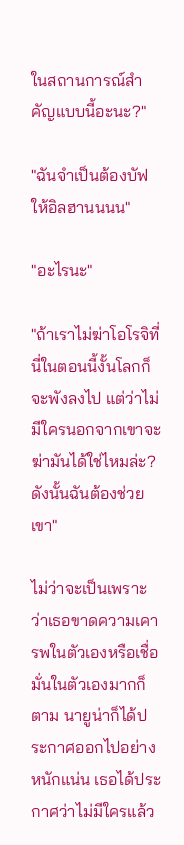ในสถานการณ์สำคัญแบบนี้อะนะ?"

"ฉันจำเป็นต้องบัฟให้อิลฮานนนน"

"อะไรนะ"

"ถ้าเราไม่ฆ่าโอโรจิที่นี่ในตอนนี้งั้นโลกก็จะพังลงไป แต่ว่าไม่มีใครนอกจากเขาจะฆ่ามันได้ใช่ไหมล่ะ? ดังนั้นฉันต้องช่วยเขา"

ไม่ว่าจะเป็นเพราะว่าเธอขาดความเคารพในตัวเองหรือเชื่อมั่นในตัวเองมากก็ตาม นายูน่าก็ได้ประกาศออกไปอย่างหนักแน่น เธอได้ประกาศว่าไม่มีใครแล้ว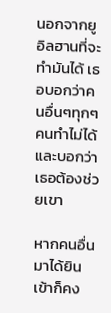นอกจากยูอิลฮานที่จะทำมันได้ เธอบอกว่าคนอื่นๆทุกๆคนทำไม่ได้ และบอกว่าเธอต้องช่วยเขา

หากคนอื่นมาได้ยินเข้าก็คง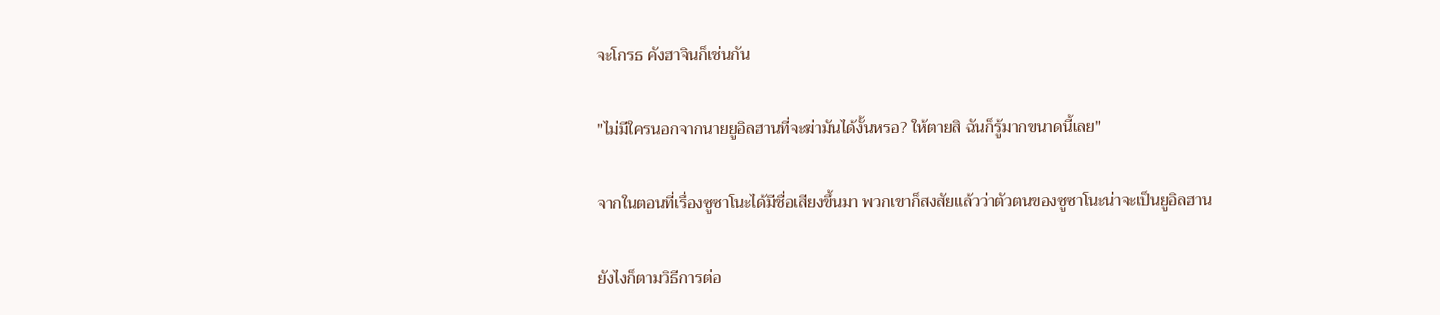จะโกรธ คังฮาจินก็เช่นกัน

"ไม่มีใครนอกจากนายยูอิลฮานที่จะฆ่ามันได้งั้นหรอ? ให้ตายสิ ฉันก็รู้มากขนาดนี้เลย"

จากในตอนที่เรื่องซูซาโนะได้มีชื่อเสียงขึ้นมา พวกเขาก็สงสัยแล้วว่าตัวตนของซูซาโนะน่าจะเป็นยูอิลฮาน

ยังไงก็ตามวิธีการต่อ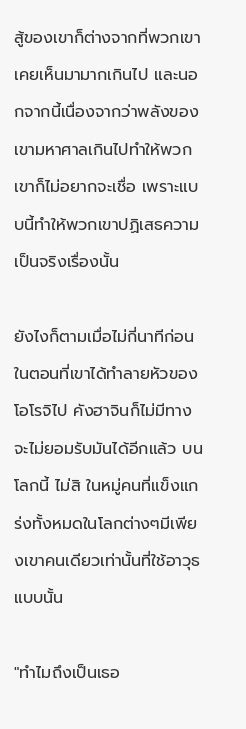สู้ของเขาก็ต่างจากที่พวกเขาเคยเห็นมามากเกินไป และนอกจากนี้เนื่องจากว่าพลังของเขามหาศาลเกินไปทำให้พวกเขาก็ไม่อยากจะเชื่อ เพราะแบบนี้ทำให้พวกเขาปฏิเสธความเป็นจริงเรื่องนั้น

ยังไงก็ตามเมื่อไม่กี่นาทีก่อนในตอนที่เขาได้ทำลายหัวของโอโรจิไป คังฮาจินก็ไม่มีทางจะไม่ยอมรับมันได้อีกแล้ว บนโลกนี้ ไม่สิ ในหมู่คนที่แข็งแกร่งทั้งหมดในโลกต่างๆมีเพียงเขาคนเดียวเท่านั้นที่ใช้อาวุธแบบนั้น

"ทำไมถึงเป็นเธอ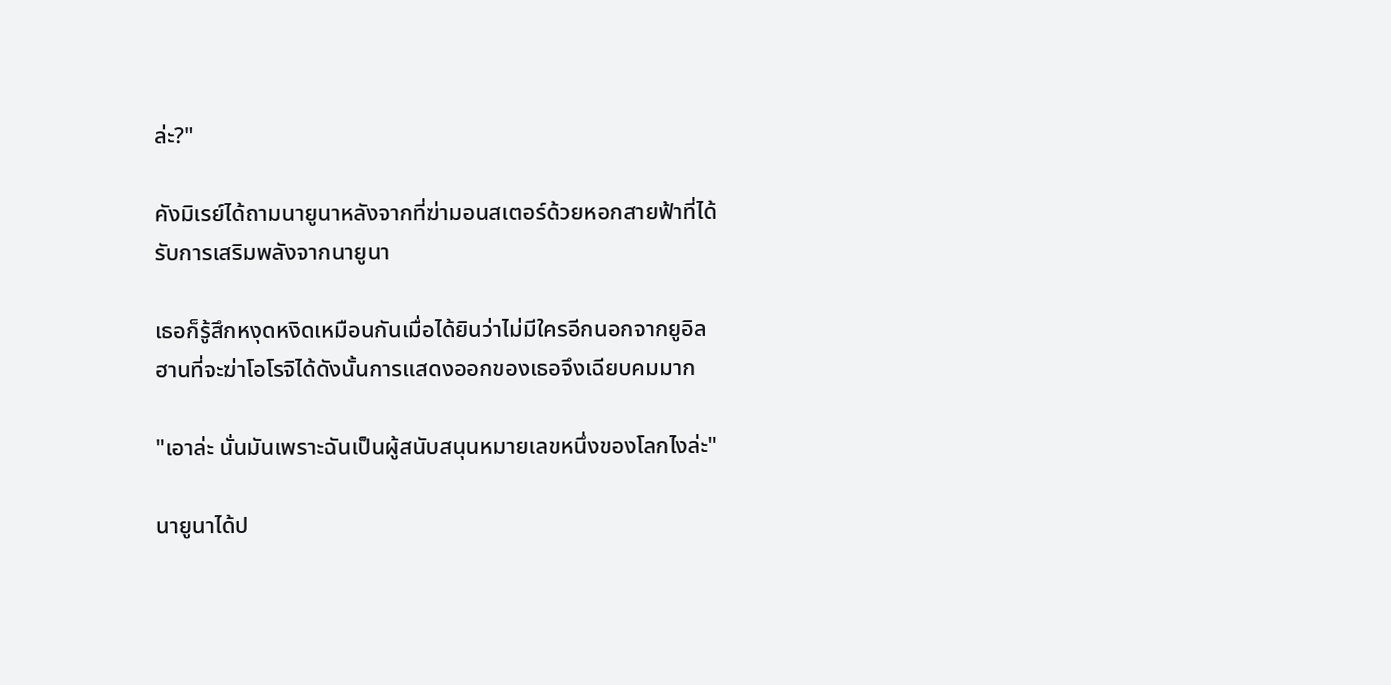ล่ะ?"

คังมิเรย์ได้ถามนายูนาหลังจากที่ฆ่ามอนสเตอร์ด้วยหอกสายฟ้าที่ได้รับการเสริมพลังจากนายูนา

เธอก็รู้สึกหงุดหงิดเหมือนกันเมื่อได้ยินว่าไม่มีใครอีกนอกจากยูอิลฮานที่จะฆ่าโอโรจิได้ดังนั้นการแสดงออกของเธอจึงเฉียบคมมาก

"เอาล่ะ นั่นมันเพราะฉันเป็นผู้สนับสนุนหมายเลขหนึ่งของโลกไงล่ะ"

นายูนาได้ป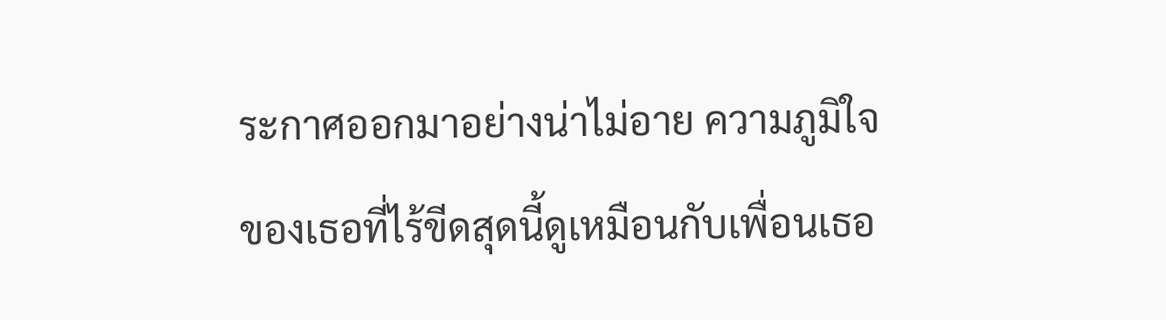ระกาศออกมาอย่างน่าไม่อาย ความภูมิใจของเธอที่ไร้ขีดสุดนี้ดูเหมือนกับเพื่อนเธอ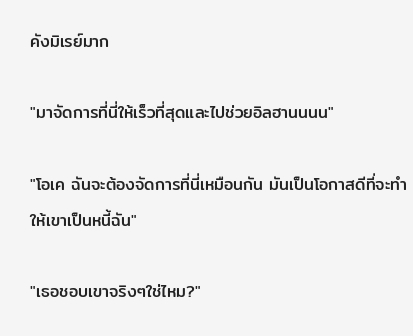คังมิเรย์มาก

"มาจัดการที่นี่ให้เร็วที่สุดและไปช่วยอิลฮานนนน"

"โอเค ฉันจะต้องจัดการที่นี่เหมือนกัน มันเป็นโอกาสดีที่จะทำให้เขาเป็นหนี้ฉัน"

"เธอชอบเขาจริงๆใช่ไหม?"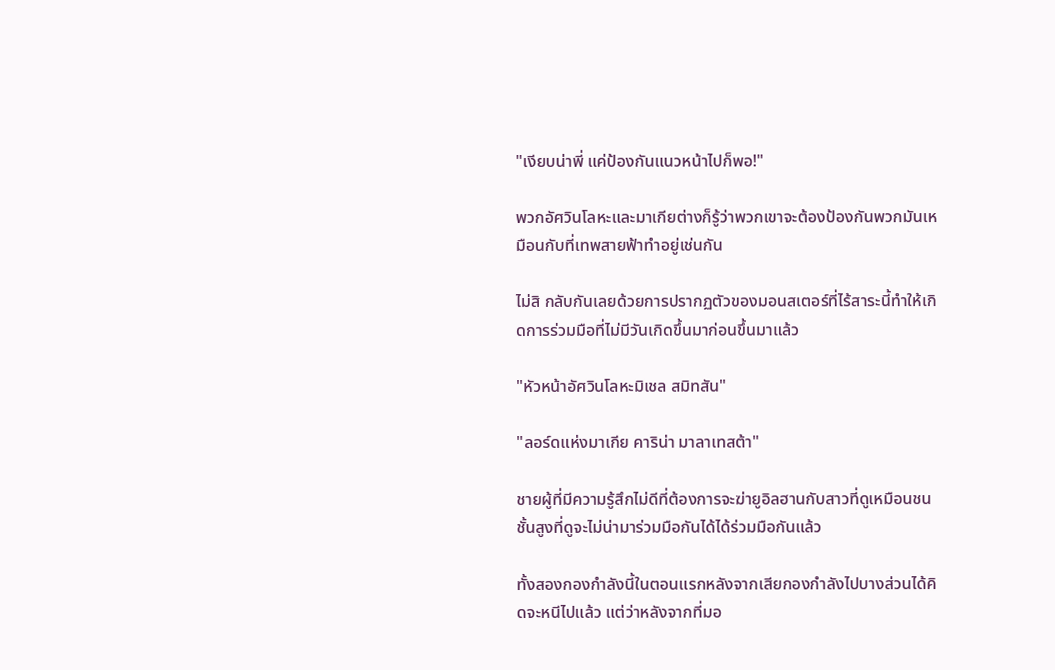"เงียบน่าพี่ แค่ป้องกันแนวหน้าไปก็พอ!"

พวกอัศวินโลหะและมาเกียต่างก็รู้ว่าพวกเขาจะต้องป้องกันพวกมันเหมือนกับที่เทพสายฟ้าทำอยู่เช่นกัน

ไม่สิ กลับกันเลยด้วยการปรากฏตัวของมอนสเตอร์ที่ไร้สาระนี้ทำให้เกิดการร่วมมือที่ไม่มีวันเกิดขึ้นมาก่อนขึ้นมาแล้ว

"หัวหน้าอัศวินโลหะมิเชล สมิทสัน"

"ลอร์ดแห่งมาเกีย คาริน่า มาลาเทสต้า"

ชายผู้ที่มีความรู้สึกไม่ดีที่ต้องการจะฆ่ายูอิลฮานกับสาวที่ดูเหมือนชนชั้นสูงที่ดูจะไม่น่ามาร่วมมือกันได้ได้ร่วมมือกันแล้ว

ทั้งสองกองกำลังนี้ในตอนแรกหลังจากเสียกองกำลังไปบางส่วนได้คิดจะหนีไปแล้ว แต่ว่าหลังจากที่มอ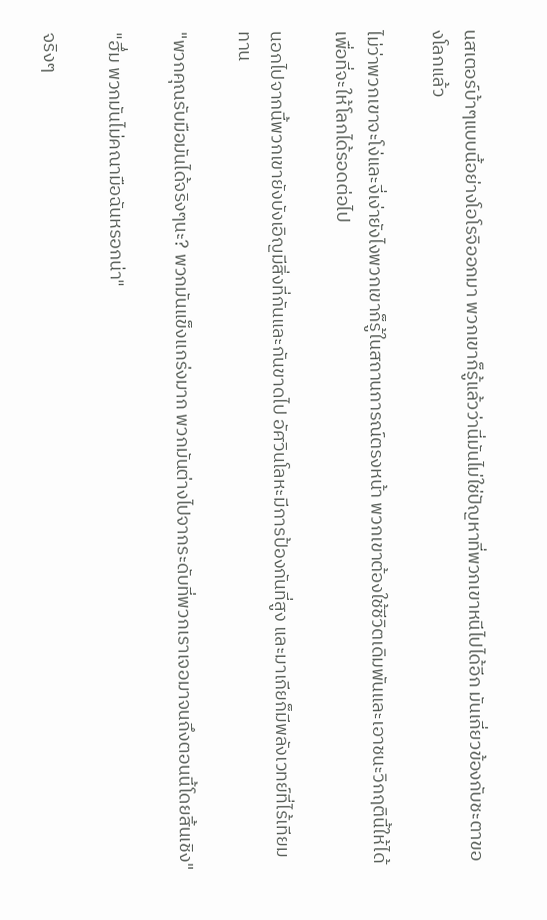นสเตอร์บ้าๆแบบนี้อย่างโอโรจิออกมา พวกเขาก็รู้แล้วว่านี่มันไม่ใช่ปัญหาที่พวกเขาหนีไปได้อีก มันเกี่ยวข้องกับชะตาของโลกแล้ว

ไม่ว่าพวกเขาจะโง่และงี่เง่ายังไงพวกเขาก็รู้ในสถานการณ์ตรงหน้า พวกเขาต้องใช้ชีวิตเดิมพันและเอาชนะวิกฤตินี้ให้ได้เพื่อที่จะให้โลกได้รอดต่อไป

นอกไปจากนี้พวกเขายังบังเอิญมีสิ่งที่กันและกันขาดไป อัศวินโลหะมีการป้องกันที่สูง และมาเกียก็มีพลังเวทย์ที่ไร้เทียมทาน

"พวกคุณรับมือมันได้จริงๆนะ? พวกมันแข็งแกร่งมาก พวกมันต่างไปจากระดับที่พวกเราเจอมาจนถึงตอนนี้โดยสิ้นเชิง"

"ฮึ่ม พวกมันไม่คณามือฉันหรอกน่า"

จริงๆ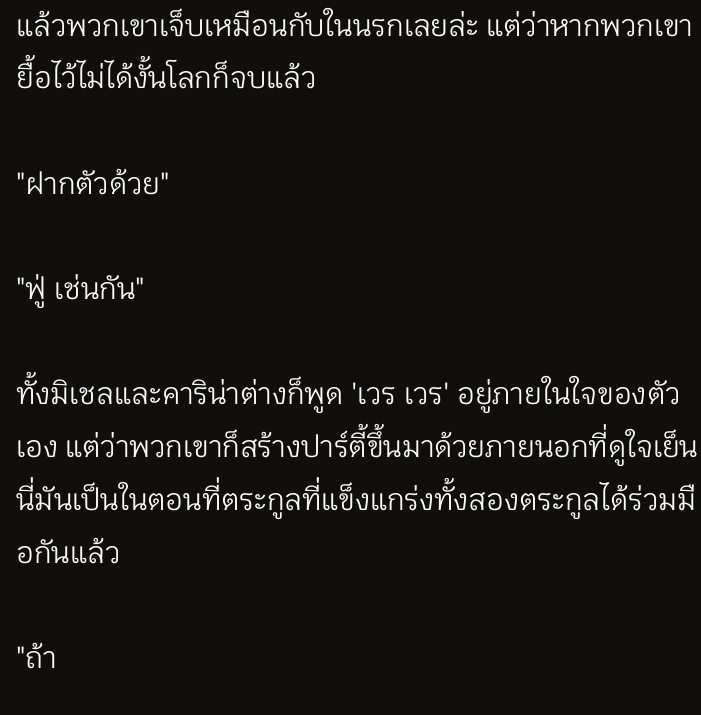แล้วพวกเขาเจ็บเหมือนกับในนรกเลยล่ะ แต่ว่าหากพวกเขายื้อไว้ไม่ได้งั้นโลกก็จบแล้ว

"ฝากตัวด้วย"

"ฟู่ เช่นกัน"

ทั้งมิเชลและคาริน่าต่างก็พูด 'เวร เวร' อยู่ภายในใจของตัวเอง แต่ว่าพวกเขาก็สร้างปาร์ตี้ขึ้นมาด้วยภายนอกที่ดูใจเย็น นี่มันเป็นในตอนที่ตระกูลที่แข็งแกร่งทั้งสองตระกูลได้ร่วมมือกันแล้ว

"ถ้า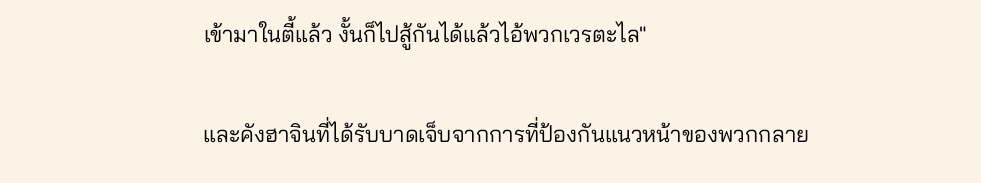เข้ามาในตี้แล้ว งั้นก็ไปสู้กันได้แล้วไอ้พวกเวรตะไล"

และคังฮาจินที่ได้รับบาดเจ็บจากการที่ป้องกันแนวหน้าของพวกกลาย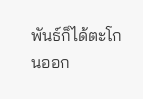พันธ์ก็ได้ตะโกนออก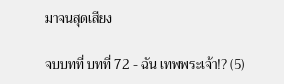มาจนสุดเสียง

จบบทที่ บทที่ 72 - ฉัน เทพพระเจ้า!? (5)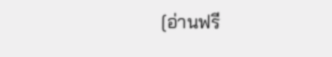[อ่านฟรี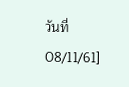วันที่ 08/11/61]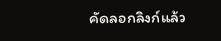คัดลอกลิงก์แล้ว